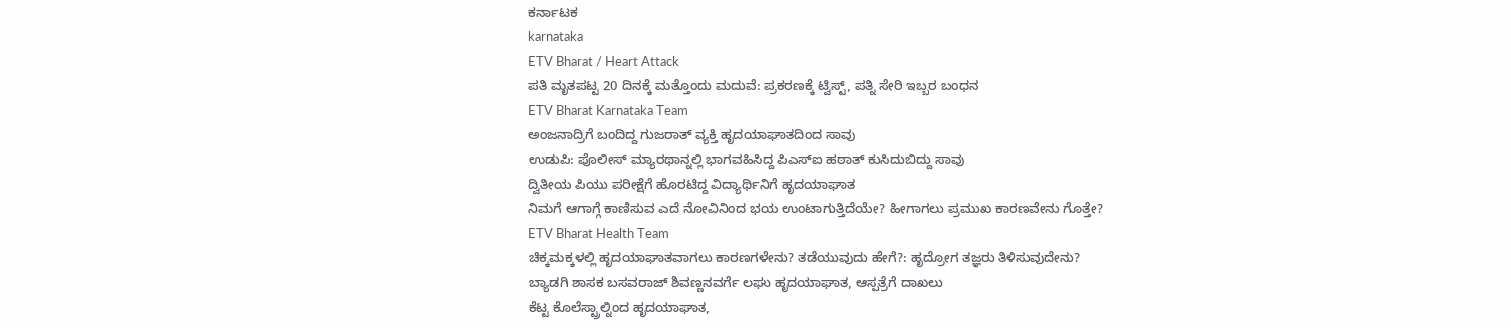ಕರ್ನಾಟಕ
karnataka
ETV Bharat / Heart Attack
ಪತಿ ಮೃತಪಟ್ಟ 20 ದಿನಕ್ಕೆ ಮತ್ತೊಂದು ಮದುವೆ: ಪ್ರಕರಣಕ್ಕೆ ಟ್ವಿಸ್ಟ್, ಪತ್ನಿ ಸೇರಿ ಇಬ್ಬರ ಬಂಧನ
ETV Bharat Karnataka Team
ಅಂಜನಾದ್ರಿಗೆ ಬಂದಿದ್ದ ಗುಜರಾತ್ ವ್ಯಕ್ತಿ ಹೃದಯಾಘಾತದಿಂದ ಸಾವು
ಉಡುಪಿ: ಪೊಲೀಸ್ ಮ್ಯಾರಥಾನ್ನಲ್ಲಿ ಭಾಗವಹಿಸಿದ್ದ ಪಿಎಸ್ಐ ಹಠಾತ್ ಕುಸಿದುಬಿದ್ದು ಸಾವು
ದ್ವಿತೀಯ ಪಿಯು ಪರೀಕ್ಷೆಗೆ ಹೊರಟಿದ್ದ ವಿದ್ಯಾರ್ಥಿನಿಗೆ ಹೃದಯಾಘಾತ
ನಿಮಗೆ ಆಗಾಗ್ಗೆ ಕಾಣಿಸುವ ಎದೆ ನೋವಿನಿಂದ ಭಯ ಉಂಟಾಗುತ್ತಿದೆಯೇ? ಹೀಗಾಗಲು ಪ್ರಮುಖ ಕಾರಣವೇನು ಗೊತ್ತೇ?
ETV Bharat Health Team
ಚಿಕ್ಕಮಕ್ಕಳಲ್ಲಿ ಹೃದಯಾಘಾತವಾಗಲು ಕಾರಣಗಳೇನು? ತಡೆಯುವುದು ಹೇಗೆ?: ಹೃದ್ರೋಗ ತಜ್ಞರು ತಿಳಿಸುವುದೇನು?
ಬ್ಯಾಡಗಿ ಶಾಸಕ ಬಸವರಾಜ್ ಶಿವಣ್ಣನವರ್ಗೆ ಲಘು ಹೃದಯಾಘಾತ, ಆಸ್ಪತ್ರೆಗೆ ದಾಖಲು
ಕೆಟ್ಟ ಕೊಲೆಸ್ಟ್ರಾಲ್ನಿಂದ ಹೃದಯಾಘಾತ,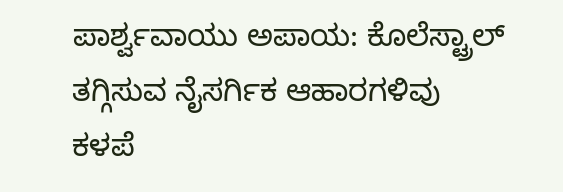ಪಾರ್ಶ್ವವಾಯು ಅಪಾಯ: ಕೊಲೆಸ್ಟ್ರಾಲ್ ತಗ್ಗಿಸುವ ನೈಸರ್ಗಿಕ ಆಹಾರಗಳಿವು
ಕಳಪೆ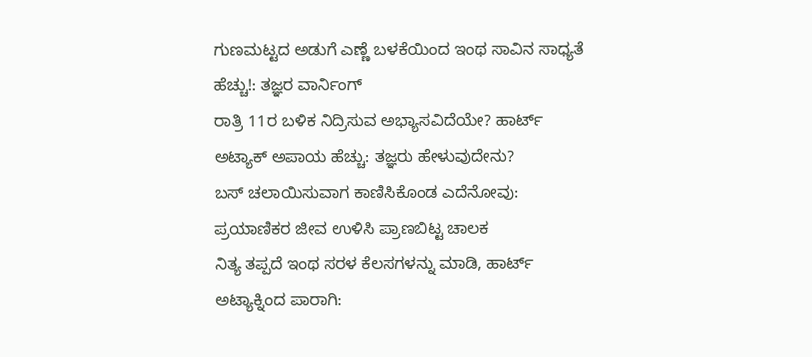ಗುಣಮಟ್ಟದ ಅಡುಗೆ ಎಣ್ಣೆ ಬಳಕೆಯಿಂದ ಇಂಥ ಸಾವಿನ ಸಾಧ್ಯತೆ ಹೆಚ್ಚು!: ತಜ್ಞರ ವಾರ್ನಿಂಗ್
ರಾತ್ರಿ 11ರ ಬಳಿಕ ನಿದ್ರಿಸುವ ಅಭ್ಯಾಸವಿದೆಯೇ? ಹಾರ್ಟ್ ಅಟ್ಯಾಕ್ ಅಪಾಯ ಹೆಚ್ಚು: ತಜ್ಞರು ಹೇಳುವುದೇನು?
ಬಸ್ ಚಲಾಯಿಸುವಾಗ ಕಾಣಿಸಿಕೊಂಡ ಎದೆನೋವು: ಪ್ರಯಾಣಿಕರ ಜೀವ ಉಳಿಸಿ ಪ್ರಾಣಬಿಟ್ಟ ಚಾಲಕ
ನಿತ್ಯ ತಪ್ಪದೆ ಇಂಥ ಸರಳ ಕೆಲಸಗಳನ್ನು ಮಾಡಿ, ಹಾರ್ಟ್ ಅಟ್ಯಾಕ್ನಿಂದ ಪಾರಾಗಿ: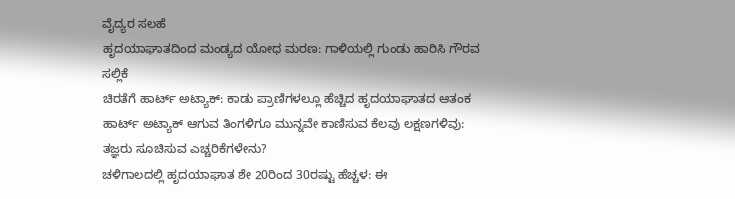ವೈದ್ಯರ ಸಲಹೆ
ಹೃದಯಾಘಾತದಿಂದ ಮಂಡ್ಯದ ಯೋಧ ಮರಣ: ಗಾಳಿಯಲ್ಲಿ ಗುಂಡು ಹಾರಿಸಿ ಗೌರವ ಸಲ್ಲಿಕೆ
ಚಿರತೆಗೆ ಹಾರ್ಟ್ ಅಟ್ಯಾಕ್: ಕಾಡು ಪ್ರಾಣಿಗಳಲ್ಲೂ ಹೆಚ್ಚಿದ ಹೃದಯಾಘಾತದ ಆತಂಕ
ಹಾರ್ಟ್ ಅಟ್ಯಾಕ್ ಆಗುವ ತಿಂಗಳಿಗೂ ಮುನ್ನವೇ ಕಾಣಿಸುವ ಕೆಲವು ಲಕ್ಷಣಗಳಿವು: ತಜ್ಞರು ಸೂಚಿಸುವ ಎಚ್ಚರಿಕೆಗಳೇನು?
ಚಳಿಗಾಲದಲ್ಲಿ ಹೃದಯಾಘಾತ ಶೇ 20ರಿಂದ 30ರಷ್ಟು ಹೆಚ್ಚಳ: ಈ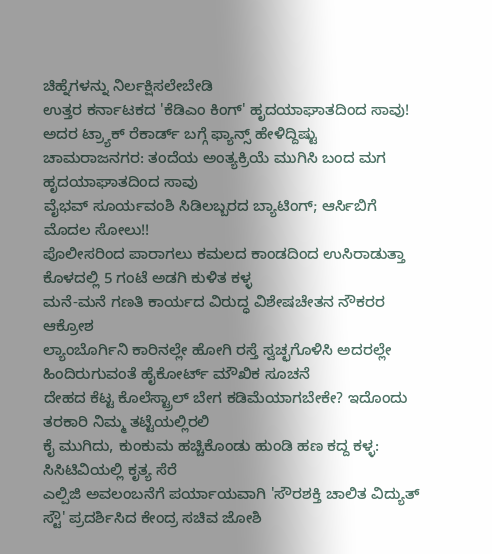ಚಿಹ್ನೆಗಳನ್ನು ನಿರ್ಲಕ್ಷಿಸಲೇಬೇಡಿ
ಉತ್ತರ ಕರ್ನಾಟಕದ 'ಕೆಡಿಎಂ ಕಿಂಗ್' ಹೃದಯಾಘಾತದಿಂದ ಸಾವು! ಅದರ ಟ್ರ್ಯಾಕ್ ರೆಕಾರ್ಡ್ ಬಗ್ಗೆ ಫ್ಯಾನ್ಸ್ ಹೇಳಿದ್ದಿಷ್ಟು
ಚಾಮರಾಜನಗರ: ತಂದೆಯ ಅಂತ್ಯಕ್ರಿಯೆ ಮುಗಿಸಿ ಬಂದ ಮಗ ಹೃದಯಾಘಾತದಿಂದ ಸಾವು
ವೈಭವ್ ಸೂರ್ಯವಂಶಿ ಸಿಡಿಲಬ್ಬರದ ಬ್ಯಾಟಿಂಗ್; ಆರ್ಸಿಬಿಗೆ ಮೊದಲ ಸೋಲು!!
ಪೊಲೀಸರಿಂದ ಪಾರಾಗಲು ಕಮಲದ ಕಾಂಡದಿಂದ ಉಸಿರಾಡುತ್ತಾ ಕೊಳದಲ್ಲಿ 5 ಗಂಟೆ ಅಡಗಿ ಕುಳಿತ ಕಳ್ಳ
ಮನೆ-ಮನೆ ಗಣತಿ ಕಾರ್ಯದ ವಿರುದ್ಧ ವಿಶೇಷಚೇತನ ನೌಕರರ ಆಕ್ರೋಶ
ಲ್ಯಾಂಬೊರ್ಗಿನಿ ಕಾರಿನಲ್ಲೇ ಹೋಗಿ ರಸ್ತೆ ಸ್ವಚ್ಛಗೊಳಿಸಿ ಅದರಲ್ಲೇ ಹಿಂದಿರುಗುವಂತೆ ಹೈಕೋರ್ಟ್ ಮೌಖಿಕ ಸೂಚನೆ
ದೇಹದ ಕೆಟ್ಟ ಕೊಲೆಸ್ಟ್ರಾಲ್ ಬೇಗ ಕಡಿಮೆಯಾಗಬೇಕೇ? ಇದೊಂದು ತರಕಾರಿ ನಿಮ್ಮ ತಟ್ಟೆಯಲ್ಲಿರಲಿ
ಕೈ ಮುಗಿದು, ಕುಂಕುಮ ಹಚ್ಚಿಕೊಂಡು ಹುಂಡಿ ಹಣ ಕದ್ದ ಕಳ್ಳ: ಸಿಸಿಟಿವಿಯಲ್ಲಿ ಕೃತ್ಯ ಸೆರೆ
ಎಲ್ಪಿಜಿ ಅವಲಂಬನೆಗೆ ಪರ್ಯಾಯವಾಗಿ 'ಸೌರಶಕ್ತಿ ಚಾಲಿತ ವಿದ್ಯುತ್ ಸ್ಟೌ' ಪ್ರದರ್ಶಿಸಿದ ಕೇಂದ್ರ ಸಚಿವ ಜೋಶಿ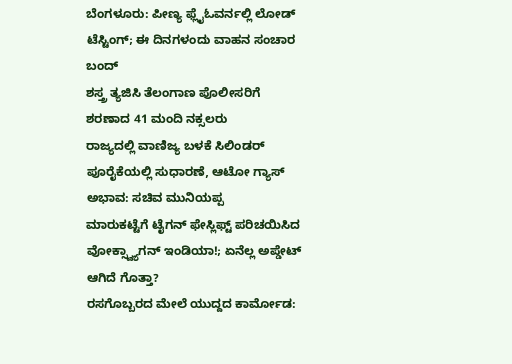ಬೆಂಗಳೂರು: ಪೀಣ್ಯ ಫ್ಲೈಓವರ್ನಲ್ಲಿ ಲೋಡ್ ಟೆಸ್ಟಿಂಗ್; ಈ ದಿನಗಳಂದು ವಾಹನ ಸಂಚಾರ ಬಂದ್
ಶಸ್ತ್ರ ತ್ಯಜಿಸಿ ತೆಲಂಗಾಣ ಪೊಲೀಸರಿಗೆ ಶರಣಾದ 41 ಮಂದಿ ನಕ್ಸಲರು
ರಾಜ್ಯದಲ್ಲಿ ವಾಣಿಜ್ಯ ಬಳಕೆ ಸಿಲಿಂಡರ್ ಪೂರೈಕೆಯಲ್ಲಿ ಸುಧಾರಣೆ, ಆಟೋ ಗ್ಯಾಸ್ ಅಭಾವ: ಸಚಿವ ಮುನಿಯಪ್ಪ
ಮಾರುಕಟ್ಟೆಗೆ ಟೈಗನ್ ಫೇಸ್ಲಿಫ್ಟ್ ಪರಿಚಯಿಸಿದ ವೋಕ್ಸ್ವ್ಯಾಗನ್ ಇಂಡಿಯಾ!; ಏನೆಲ್ಲ ಅಪ್ಡೇಟ್ ಆಗಿದೆ ಗೊತ್ತಾ?
ರಸಗೊಬ್ಬರದ ಮೇಲೆ ಯುದ್ದದ ಕಾರ್ಮೋಡ: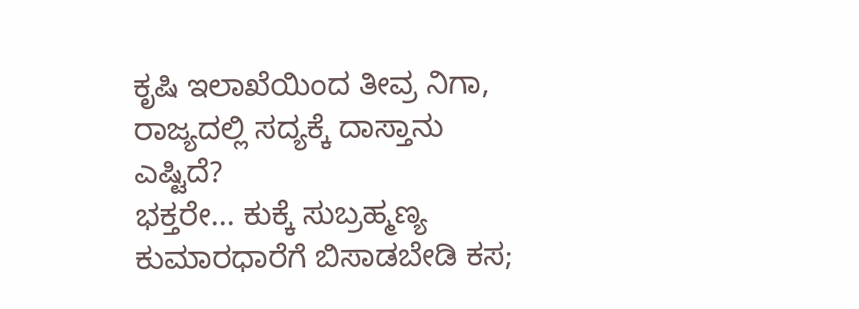ಕೃಷಿ ಇಲಾಖೆಯಿಂದ ತೀವ್ರ ನಿಗಾ, ರಾಜ್ಯದಲ್ಲಿ ಸದ್ಯಕ್ಕೆ ದಾಸ್ತಾನು ಎಷ್ಟಿದೆ?
ಭಕ್ತರೇ... ಕುಕ್ಕೆ ಸುಬ್ರಹ್ಮಣ್ಯ ಕುಮಾರಧಾರೆಗೆ ಬಿಸಾಡಬೇಡಿ ಕಸ;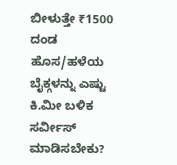ಬೀಳುತ್ತೇ ₹1500 ದಂಡ
ಹೊಸ/ಹಳೆಯ ಬೈಕ್ಗಳನ್ನು ಎಷ್ಟು ಕಿ.ಮೀ ಬಳಿಕ ಸರ್ವೀಸ್ ಮಾಡಿಸಬೇಕು?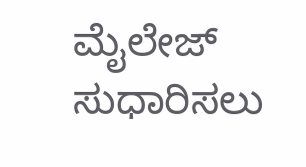ಮೈಲೇಜ್ ಸುಧಾರಿಸಲು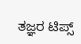ತಜ್ಞರ ಟಿಪ್ಸ್